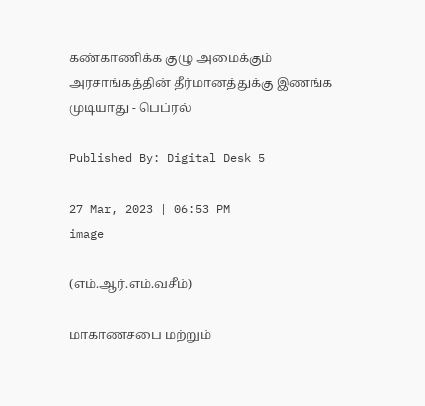கண்காணிக்க குழு அமைக்கும் அரசாங்கத்தின் தீர்மானத்துக்கு இணங்க முடியாது - பெப்ரல்

Published By: Digital Desk 5

27 Mar, 2023 | 06:53 PM
image

(எம்.ஆர்.எம்.வசீம்)

மாகாணசபை மற்றும்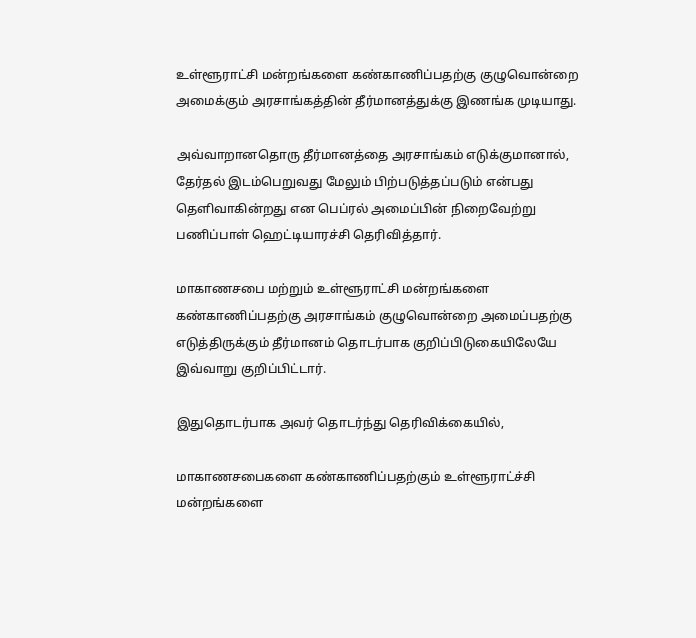உள்ளூராட்சி மன்றங்களை கண்காணிப்பதற்கு குழுவொன்றை அமைக்கும் அரசாங்கத்தின் தீர்மானத்துக்கு இணங்க முடியாது.

அவ்வாறானதொரு தீர்மானத்தை அரசாங்கம் எடுக்குமானால், தேர்தல் இடம்பெறுவது மேலும் பிற்படுத்தப்படும் என்பது தெளிவாகின்றது என பெப்ரல் அமைப்பின் நிறைவேற்று பணிப்பாள் ஹெட்டியாரச்சி தெரிவித்தார்.

மாகாணசபை மற்றும் உள்ளூராட்சி மன்றங்களை கண்காணிப்பதற்கு அரசாங்கம் குழுவொன்றை அமைப்பதற்கு எடுத்திருக்கும் தீர்மானம் தொடர்பாக குறிப்பிடுகையிலேயே இவ்வாறு குறிப்பிட்டார்.

இதுதொடர்பாக அவர் தொடர்ந்து தெரிவிக்கையில்,

மாகாணசபைகளை கண்காணிப்பதற்கும் உள்ளூராட்ச்சி மன்றங்களை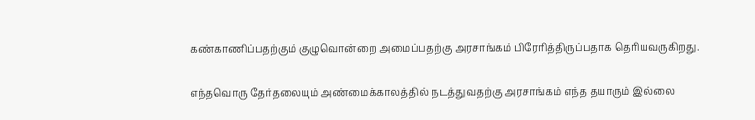கண்காணிப்பதற்கும் குழுவொன்றை அமைப்பதற்கு அரசாங்கம் பிரேரித்திருப்பதாக தெரியவருகிறது.

எந்தவொரு தேர்தலையும் அண்மைக்காலத்தில் நடத்துவதற்கு அரசாங்கம் எந்த தயாரும் இல்லை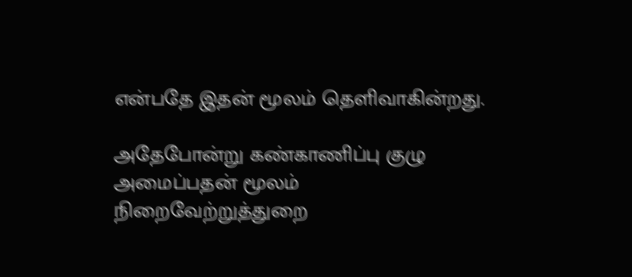என்பதே இதன் மூலம் தெளிவாகின்றது.

அதேபோன்று கண்காணிப்பு குழு அமைப்பதன் மூலம் நிறைவேற்றுத்துறை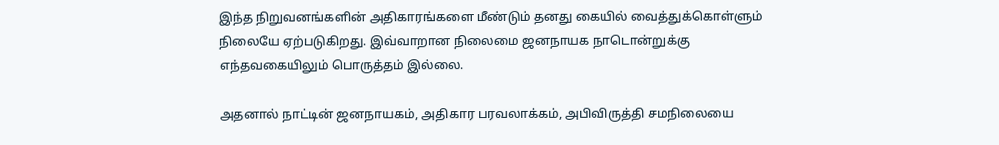இந்த நிறுவனங்களின் அதிகாரங்களை மீண்டும் தனது கையில் வைத்துக்கொள்ளும் நிலையே ஏற்படுகிறது. இவ்வாறான நிலைமை ஜனநாயக நாடொன்றுக்கு எந்தவகையிலும் பொருத்தம் இல்லை.

அதனால் நாட்டின் ஜனநாயகம், அதிகார பரவலாக்கம், அபிவிருத்தி சமநிலையை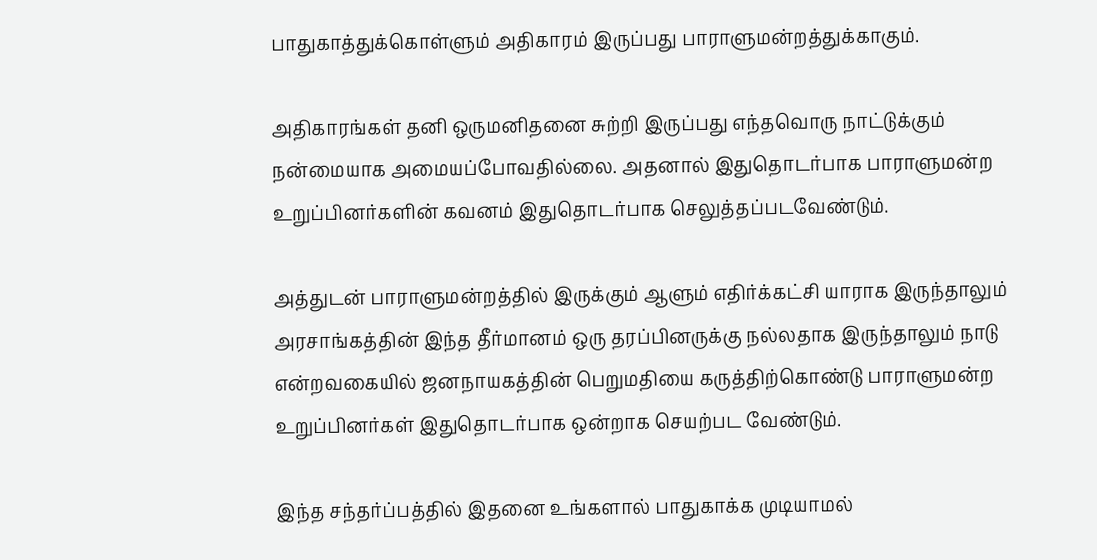பாதுகாத்துக்கொள்ளும் அதிகாரம் இருப்பது பாராளுமன்றத்துக்காகும்.

அதிகாரங்கள் தனி ஒருமனிதனை சுற்றி இருப்பது எந்தவொரு நாட்டுக்கும் நன்மையாக அமையப்போவதில்லை. அதனால் இதுதொடர்பாக பாராளுமன்ற உறுப்பினர்களின் கவனம் இதுதொடர்பாக செலுத்தப்படவேண்டும்.

அத்துடன் பாராளுமன்றத்தில் இருக்கும் ஆளும் எதிர்க்கட்சி யாராக இருந்தாலும் அரசாங்கத்தின் இந்த தீர்மானம் ஒரு தரப்பினருக்கு நல்லதாக இருந்தாலும் நாடு என்றவகையில் ஜனநாயகத்தின் பெறுமதியை கருத்திற்கொண்டு பாராளுமன்ற உறுப்பினர்கள் இதுதொடர்பாக ஒன்றாக செயற்பட வேண்டும்.

இந்த சந்தர்ப்பத்தில் இதனை உங்களால் பாதுகாக்க முடியாமல்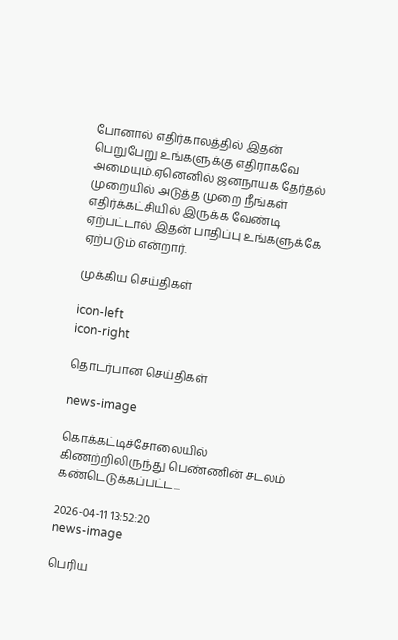போனால் எதிர்காலத்தில் இதன் பெறுபேறு உங்களுக்கு எதிராகவே அமையும்.ஏனெனில் ஜனநாயக தேர்தல் முறையில் அடுத்த முறை நீங்கள் எதிர்க்கட்சியில் இருக்க வேண்டி ஏற்பட்டால் இதன் பாதிப்பு உங்களுக்கே ஏற்படும் என்றார்.

முக்கிய செய்திகள்

icon-left
icon-right

தொடர்பான செய்திகள்

news-image

கொக்கட்டிச்சோலையில் கிணற்றிலிருந்து பெண்ணின் சடலம் கண்டெடுக்கப்பட்ட...

2026-04-11 13:52:20
news-image

பெரிய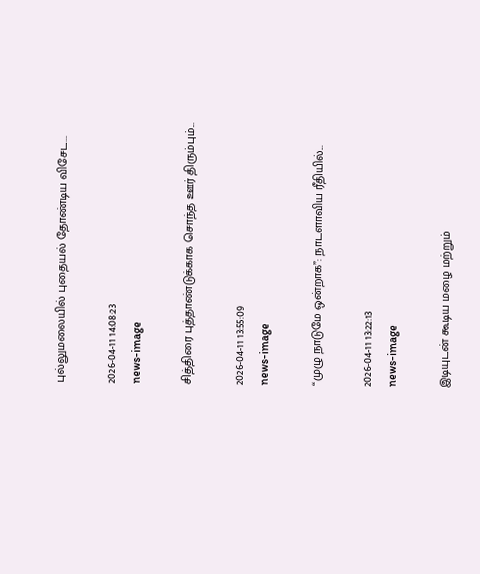புல்லுமலையில் புதையல் தோண்டிய விசேட...

2026-04-11 14:08:23
news-image

சித்திரை புத்தாண்டுக்காக சொந்த ஊர் திரும்பும்...

2026-04-11 13:55:09
news-image

“முழு நாடுமே ஒன்றாக”: நாடளாவிய ரீதியில்...

2026-04-11 13:22:13
news-image

இடியுடன் கூடிய மழை மற்றும்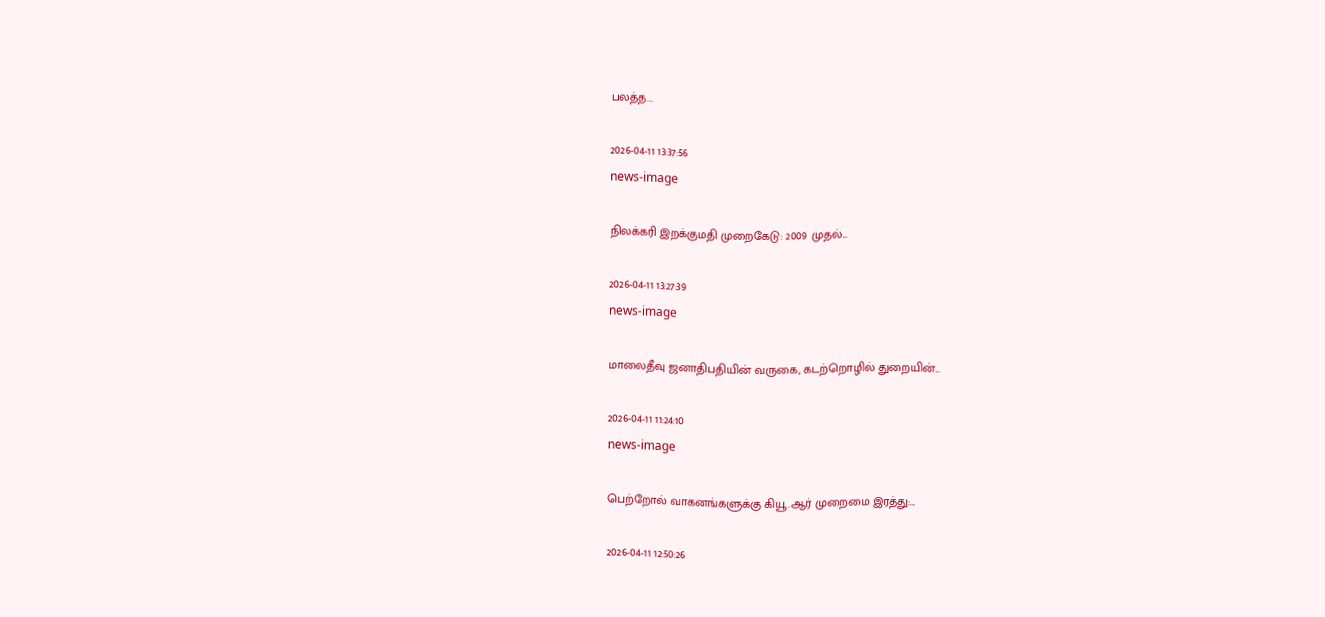பலத்த...

2026-04-11 13:37:56
news-image

நிலக்கரி இறக்குமதி முறைகேடு: 2009 முதல்...

2026-04-11 13:27:39
news-image

மாலைதீவு ஜனாதிபதியின் வருகை, கடற்றொழில் துறையின்...

2026-04-11 11:24:10
news-image

பெற்றோல் வாகனங்களுக்கு கியூ.ஆர் முறைமை இரத்து:...

2026-04-11 12:50:26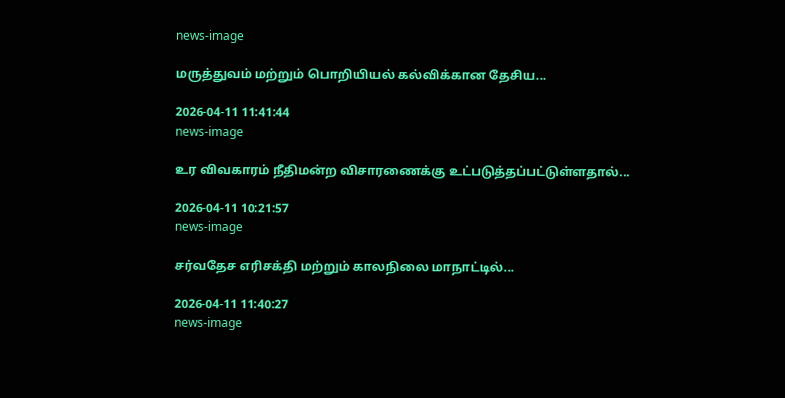news-image

மருத்துவம் மற்றும் பொறியியல் கல்விக்கான தேசிய...

2026-04-11 11:41:44
news-image

உர விவகாரம் நீதிமன்ற விசாரணைக்கு உட்படுத்தப்பட்டுள்ளதால்...

2026-04-11 10:21:57
news-image

சர்வதேச எரிசக்தி மற்றும் காலநிலை மாநாட்டில்...

2026-04-11 11:40:27
news-image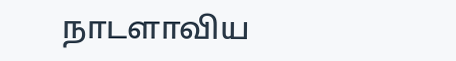நாடளாவிய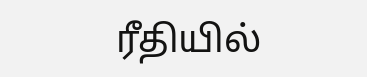ரீதியில்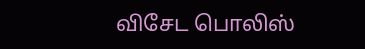விசேட பொலிஸ்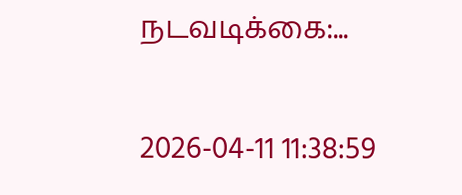நடவடிக்கை:...

2026-04-11 11:38:59